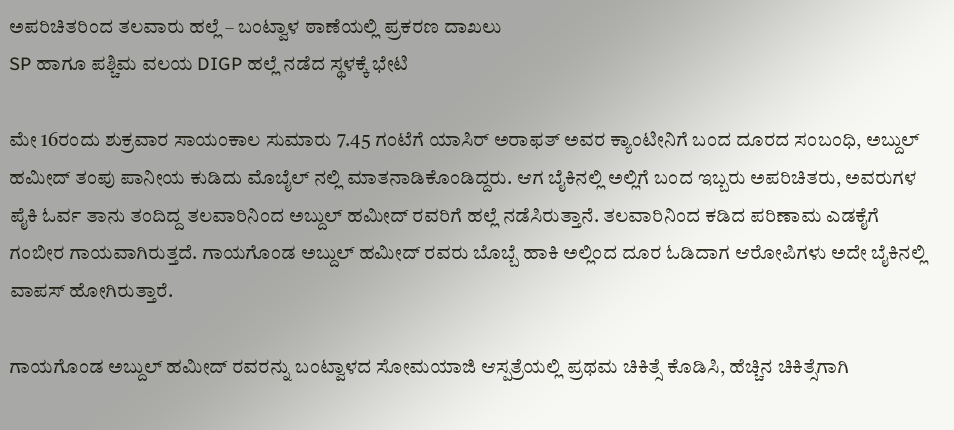ಅಪರಿಚಿತರಿಂದ ತಲವಾರು ಹಲ್ಲೆ – ಬಂಟ್ವಾಳ ಠಾಣೆಯಲ್ಲಿ ಪ್ರಕರಣ ದಾಖಲು
SP ಹಾಗೂ ಪಶ್ಚಿಮ ವಲಯ DIGP ಹಲ್ಲೆ ನಡೆದ ಸ್ಥಳಕ್ಕೆ ಭೇಟಿ

ಮೇ 16ರಂದು ಶುಕ್ರವಾರ ಸಾಯಂಕಾಲ ಸುಮಾರು 7.45 ಗಂಟೆಗೆ ಯಾಸಿರ್ ಅರಾಫತ್ ಅವರ ಕ್ಯಾಂಟೀನಿಗೆ ಬಂದ ದೂರದ ಸಂಬಂಧಿ, ಅಬ್ದುಲ್ ಹಮೀದ್ ತಂಪು ಪಾನೀಯ ಕುಡಿದು ಮೊಬೈಲ್ ನಲ್ಲಿ ಮಾತನಾಡಿಕೊಂಡಿದ್ದರು. ಆಗ ಬೈಕಿನಲ್ಲಿ ಅಲ್ಲಿಗೆ ಬಂದ ಇಬ್ಬರು ಅಪರಿಚಿತರು, ಅವರುಗಳ ಪೈಕಿ ಓರ್ವ ತಾನು ತಂದಿದ್ದ ತಲವಾರಿನಿಂದ ಅಬ್ದುಲ್ ಹಮೀದ್ ರವರಿಗೆ ಹಲ್ಲೆ ನಡೆಸಿರುತ್ತಾನೆ. ತಲವಾರಿನಿಂದ ಕಡಿದ ಪರಿಣಾಮ ಎಡಕೈಗೆ ಗಂಬೀರ ಗಾಯವಾಗಿರುತ್ತದೆ. ಗಾಯಗೊಂಡ ಅಬ್ದುಲ್ ಹಮೀದ್ ರವರು ಬೊಬ್ಬೆ ಹಾಕಿ ಅಲ್ಲಿಂದ ದೂರ ಓಡಿದಾಗ ಆರೋಪಿಗಳು ಅದೇ ಬೈಕಿನಲ್ಲಿ ವಾಪಸ್ ಹೋಗಿರುತ್ತಾರೆ.

ಗಾಯಗೊಂಡ ಅಬ್ದುಲ್ ಹಮೀದ್ ರವರನ್ನು ಬಂಟ್ವಾಳದ ಸೋಮಯಾಜಿ ಆಸ್ಪತ್ರೆಯಲ್ಲಿ ಪ್ರಥಮ ಚಿಕಿತ್ಸೆ ಕೊಡಿಸಿ, ಹೆಚ್ಚಿನ ಚಿಕಿತ್ಸೆಗಾಗಿ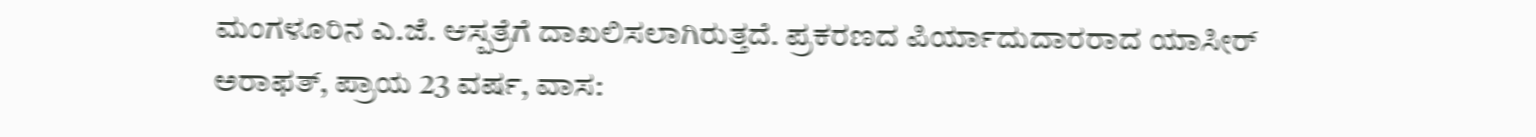ಮಂಗಳೂರಿನ ಎ.ಜೆ. ಆಸ್ಪತ್ರೆಗೆ ದಾಖಲಿಸಲಾಗಿರುತ್ತದೆ. ಪ್ರಕರಣದ ಪಿರ್ಯಾದುದಾರರಾದ ಯಾಸೀರ್ ಅರಾಫತ್, ಪ್ರಾಯ 23 ವರ್ಷ, ವಾಸ: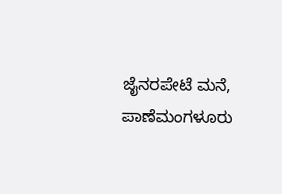ಜೈನರಪೇಟೆ ಮನೆ, ಪಾಣೆಮಂಗಳೂರು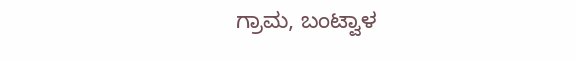ಗ್ರಾಮ, ಬಂಟ್ವಾಳ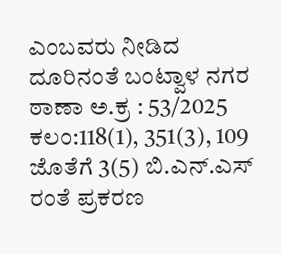ಎಂಬವರು ನೀಡಿದ ದೂರಿನಂತೆ ಬಂಟ್ವಾಳ ನಗರ ಠಾಣಾ ಅ.ಕ್ರ : 53/2025 ಕಲಂ:118(1), 351(3), 109 ಜೊತೆಗೆ 3(5) ಬಿ.ಎನ್.ಎಸ್ ರಂತೆ ಪ್ರಕರಣ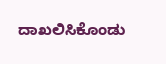ದಾಖಲಿಸಿಕೊಂಡು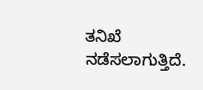ತನಿಖೆ ನಡೆಸಲಾಗುತ್ತಿದೆ.